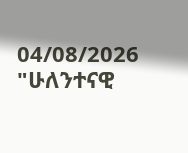04/08/2026
"ሁለንተናዊ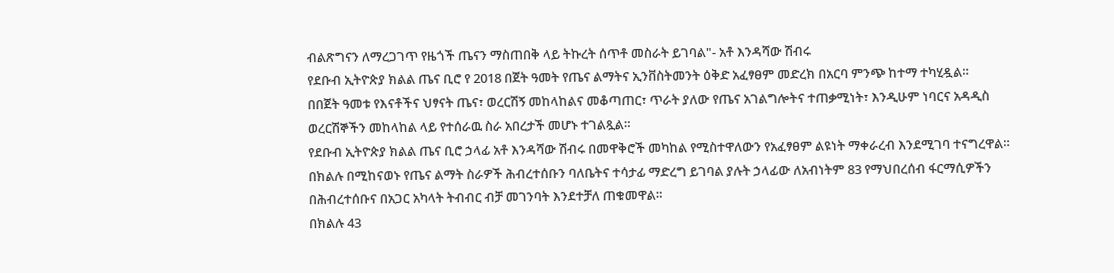ብልጽግናን ለማረጋገጥ የዜጎች ጤናን ማስጠበቅ ላይ ትኩረት ሰጥቶ መስራት ይገባል"- አቶ እንዳሻው ሽብሩ
የደቡብ ኢትዮጵያ ክልል ጤና ቢሮ የ 2018 በጀት ዓመት የጤና ልማትና ኢንቨስትመንት ዕቅድ አፈፃፀም መድረክ በአርባ ምንጭ ከተማ ተካሂዷል።
በበጀት ዓመቱ የእናቶችና ህፃናት ጤና፣ ወረርሽኝ መከላከልና መቆጣጠር፣ ጥራት ያለው የጤና አገልግሎትና ተጠቃሚነት፣ እንዲሁም ነባርና አዳዲስ ወረርሽኞችን መከላከል ላይ የተሰራዉ ስራ አበረታች መሆኑ ተገልጿል።
የደቡብ ኢትዮጵያ ክልል ጤና ቢሮ ኃላፊ አቶ እንዳሻው ሽብሩ በመዋቅሮች መካከል የሚስተዋለውን የአፈፃፀም ልዩነት ማቀራረብ እንደሚገባ ተናግረዋል።
በክልሉ በሚከናወኑ የጤና ልማት ስራዎች ሕብረተሰቡን ባለቤትና ተሳታፊ ማድረግ ይገባል ያሉት ኃላፊው ለአብነትም 83 የማህበረሰብ ፋርማሲዎችን በሕብረተሰቡና በአጋር አካላት ትብብር ብቻ መገንባት እንደተቻለ ጠቁመዋል።
በክልሉ 43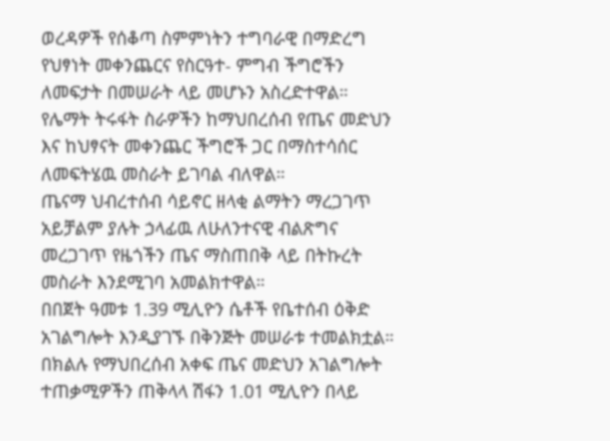ወረዳዎች የሰቆጣ ስምምነትን ተግባራዊ በማድረግ የህፃነት መቀንጨርና የስርዓተ- ምግብ ችግሮችን ለመፍታት በመሠራት ላይ መሆኑን አስረድተዋል።
የሌማት ትሩፋት ስራዎችን ከማህበረሰብ የጤና መድህን እና ከህፃናት መቀንጨር ችግሮች ጋር በማስተሳሰር ለመፍትሄዉ መስራት ይገባል ብለዋል።
ጤናማ ህብረተሰብ ሳይኖር ዘላቂ ልማትን ማረጋገጥ አይቻልም ያሉት ኃላፊዉ ለሁለንተናዊ ብልጽግና መረጋገጥ የዜጎችን ጤና ማስጠበቅ ላይ በትኩረት መስራት እንደሚገባ አመልክተዋል።
በበጀት ዓመቱ 1.39 ሚሊዮን ሴቶች የቤተሰብ ዕቅድ አገልግሎት እንዲያገኙ በቅንጅት መሠራቱ ተመልክቷል።
በክልሉ የማህበረሰብ አቀፍ ጤና መድህን አገልግሎት ተጠቃሚዎችን ጠቅላላ ሽፋን 1.01 ሚሊዮን በላይ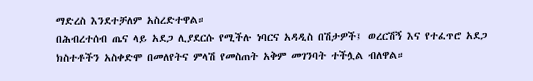ማድረስ እንደተቻለም አስረድተዋል።
በሕብረተሰብ ጤና ላይ አደጋ ሊያደርሱ የሚችሉ ነባርና አዳዲስ በሽታዎች፤ ወረርሽኝ እና የተፈጥሮ አደጋ ክስተቶችን አስቀድሞ በመለየትና ምላሽ የመስጠት አቅም መገንባት ተችሏል ብለዋል።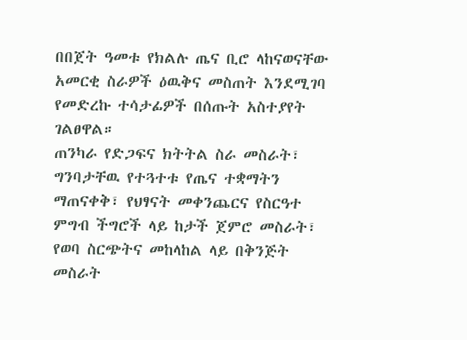በበጀት ዓመቱ የክልሉ ጤና ቢሮ ላከናወናቸው አመርቂ ስራዎች ዕዉቅና መስጠት እንደሚገባ የመድረኩ ተሳታፊዎች በሰጡት አስተያየት ገልፀዋል።
ጠንካራ የድጋፍና ክትትል ስራ መስራት፣ ግንባታቸዉ የተጓተቱ የጤና ተቋማትን ማጠናቀቅ፣ የህፃናት መቀንጨርና የስርዓተ ምግብ ችግሮች ላይ ከታች ጀምሮ መስራት፣ የወባ ስርጭትና መከላከል ላይ በቅንጅት መስራት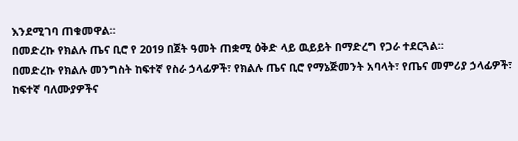እንደሚገባ ጠቁመዋል።
በመድረኩ የክልሉ ጤና ቢሮ የ 2019 በጀት ዓመት ጠቋሚ ዕቅድ ላይ ዉይይት በማድረግ የጋራ ተደርጓል።
በመድረኩ የክልሉ መንግስት ከፍተኛ የስራ ኃላፊዎች፣ የክልሉ ጤና ቢሮ የማኔጅመንት አባላት፣ የጤና መምሪያ ኃላፊዎች፣ ከፍተኛ ባለሙያዎችና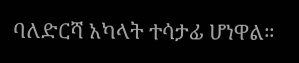ባለድርሻ አካላት ተሳታፊ ሆነዋል።